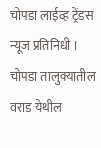चोपडा लाईव्ह ट्रेंडस न्यूज प्रतिनिधी । चोपडा तालुक्यातील वराड येथील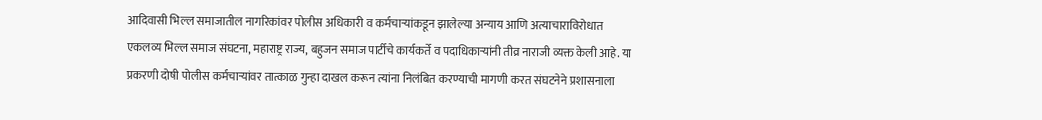आदिवासी भिल्ल समाजातील नागरिकांवर पोलीस अधिकारी व कर्मचाऱ्यांकडून झालेल्या अन्याय आणि अत्याचाराविरोधात एकलव्य भिल्ल समाज संघटना, महाराष्ट्र राज्य, बहुजन समाज पार्टीचे कार्यकर्ते व पदाधिकाऱ्यांनी तीव्र नाराजी व्यक्त केली आहे. या प्रकरणी दोषी पोलीस कर्मचाऱ्यांवर तात्काळ गुन्हा दाखल करून त्यांना निलंबित करण्याची मागणी करत संघटनेने प्रशासनाला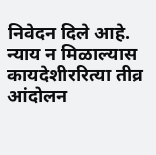निवेदन दिले आहे. न्याय न मिळाल्यास कायदेशीररित्या तीव्र आंदोलन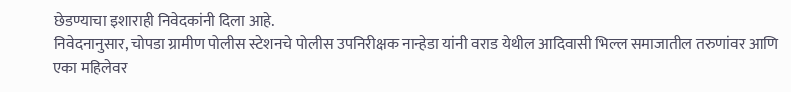छेडण्याचा इशाराही निवेदकांनी दिला आहे.
निवेदनानुसार, चोपडा ग्रामीण पोलीस स्टेशनचे पोलीस उपनिरीक्षक नान्हेडा यांनी वराड येथील आदिवासी भिल्ल समाजातील तरुणांवर आणि एका महिलेवर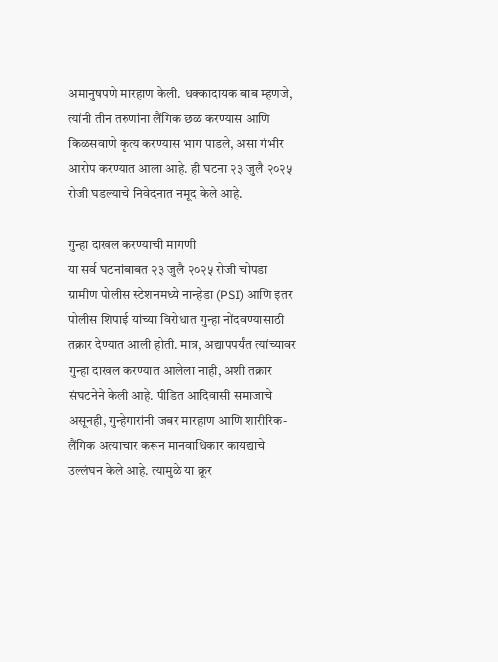अमानुषपणे मारहाण केली. धक्कादायक बाब म्हणजे, त्यांनी तीन तरुणांना लैंगिक छळ करण्यास आणि किळसवाणे कृत्य करण्यास भाग पाडले, असा गंभीर आरोप करण्यात आला आहे. ही घटना २३ जुलै २०२५ रोजी घडल्याचे निवेदनात नमूद केले आहे.

गुन्हा दाखल करण्याची मागणी
या सर्व घटनांबाबत २३ जुलै २०२५ रोजी चोपडा ग्रामीण पोलीस स्टेशनमध्ये नान्हेडा (PSI) आणि इतर पोलीस शिपाई यांच्या विरोधात गुन्हा नोंदवण्यासाठी तक्रार देण्यात आली होती. मात्र, अद्यापपर्यंत त्यांच्यावर गुन्हा दाखल करण्यात आलेला नाही, अशी तक्रार संघटनेने केली आहे. पीडित आदिवासी समाजाचे असूनही, गुन्हेगारांनी जबर मारहाण आणि शारीरिक-लैंगिक अत्याचार करून मानवाधिकार कायद्याचे उल्लंघन केले आहे. त्यामुळे या क्रूर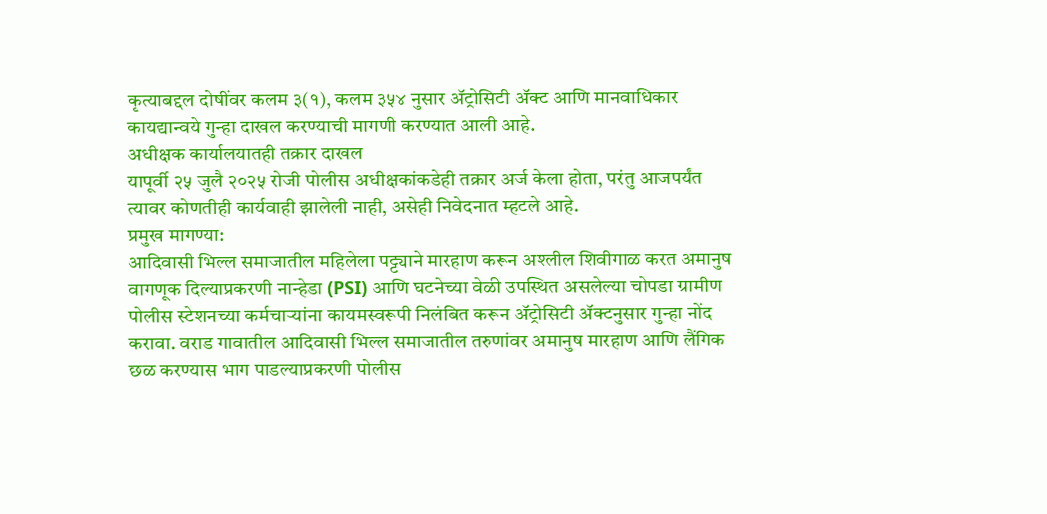कृत्याबद्दल दोषींवर कलम ३(१), कलम ३५४ नुसार ॲट्रोसिटी ॲक्ट आणि मानवाधिकार कायद्यान्वये गुन्हा दाखल करण्याची मागणी करण्यात आली आहे.
अधीक्षक कार्यालयातही तक्रार दाखल
यापूर्वी २५ जुलै २०२५ रोजी पोलीस अधीक्षकांकडेही तक्रार अर्ज केला होता, परंतु आजपर्यंत त्यावर कोणतीही कार्यवाही झालेली नाही, असेही निवेदनात म्हटले आहे.
प्रमुख मागण्या:
आदिवासी भिल्ल समाजातील महिलेला पट्ट्याने मारहाण करून अश्लील शिवीगाळ करत अमानुष वागणूक दिल्याप्रकरणी नान्हेडा (PSI) आणि घटनेच्या वेळी उपस्थित असलेल्या चोपडा ग्रामीण पोलीस स्टेशनच्या कर्मचाऱ्यांना कायमस्वरूपी निलंबित करून ॲट्रोसिटी ॲक्टनुसार गुन्हा नोंद करावा. वराड गावातील आदिवासी भिल्ल समाजातील तरुणांवर अमानुष मारहाण आणि लैंगिक छळ करण्यास भाग पाडल्याप्रकरणी पोलीस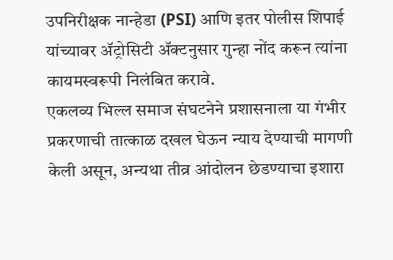उपनिरीक्षक नान्हेडा (PSI) आणि इतर पोलीस शिपाई यांच्यावर ॲट्रोसिटी ॲक्टनुसार गुन्हा नोंद करून त्यांना कायमस्वरूपी निलंबित करावे.
एकलव्य भिल्ल समाज संघटनेने प्रशासनाला या गंभीर प्रकरणाची तात्काळ दखल घेऊन न्याय देण्याची मागणी केली असून, अन्यथा तीव्र आंदोलन छेडण्याचा इशारा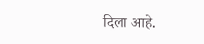दिला आहे.